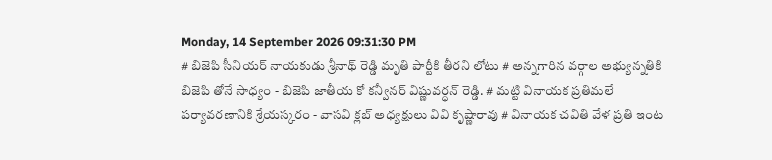Monday, 14 September 2026 09:31:30 PM
# బిజెపి సీనియర్ నాయకుడు శ్రీనాథ్ రెడ్డి మృతి పార్టీకి తీరని లోటు # అన్నగారిన వర్గాల అభ్యున్నతికి బిజెపి తోనే సాధ్యం - బిజెపి జాతీయ కో కన్వీనర్ విష్ణువర్ధన్ రెడ్డి. # మట్టి వినాయక ప్రతిమలే పర్యావరణానికి శ్రేయస్కరం - వాసవి క్లబ్ అధ్యక్షులు వివి కృష్ణారావు # వినాయక చవితి వేళ ప్రతి ఇంట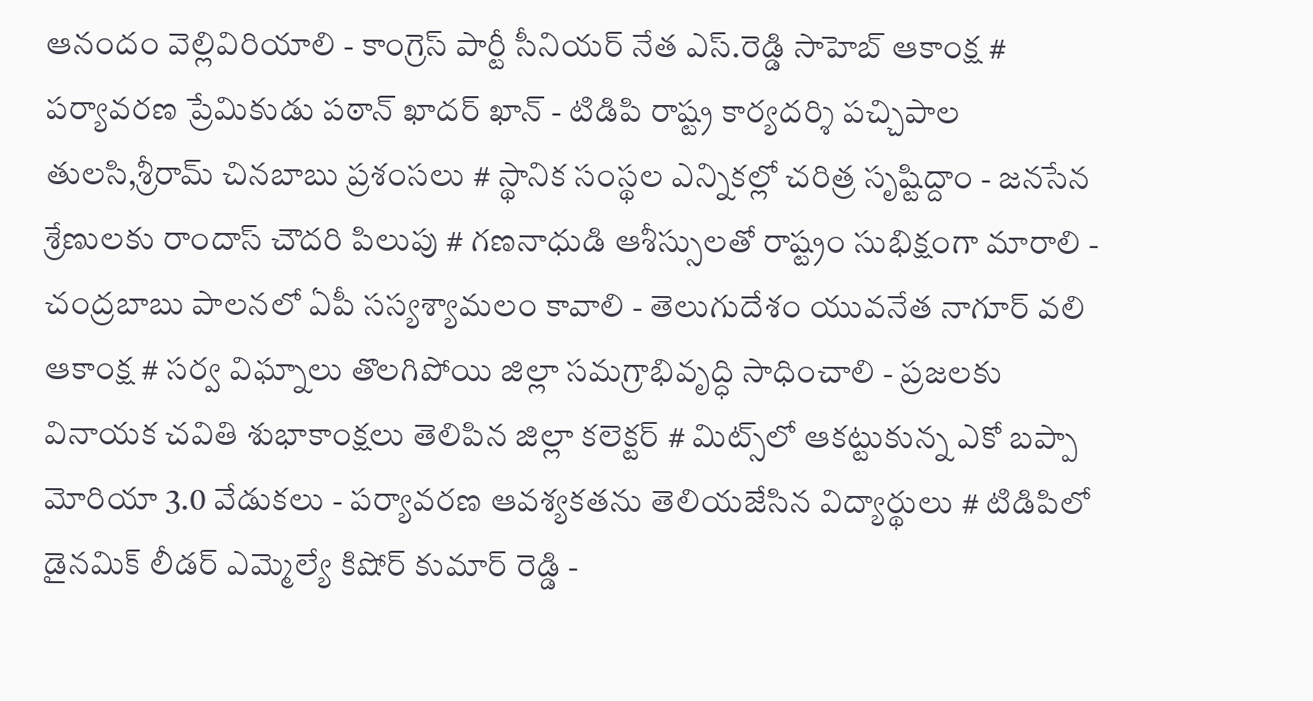ఆనందం వెల్లివిరియాలి - కాంగ్రెస్ పార్టీ సీనియర్ నేత ఎస్.రెడ్డి సాహెబ్ ఆకాంక్ష # పర్యావరణ ప్రేమికుడు పఠాన్ ఖాదర్ ఖాన్ - టిడిపి రాష్ట్ర కార్యదర్శి పచ్చిపాల తులసి,శ్రీరామ్ చినబాబు ప్రశంసలు # స్థానిక సంస్థల ఎన్నికల్లో చరిత్ర సృష్టిద్దాం - జనసేన శ్రేణులకు రాందాస్ చౌదరి పిలుపు # గణనాధుడి ఆశీస్సులతో రాష్ట్రం సుభిక్షంగా మారాలి - చంద్రబాబు పాలనలో ఏపీ సస్యశ్యామలం కావాలి - తెలుగుదేశం యువనేత నాగూర్ వలి ఆకాంక్ష # సర్వ విఘ్నాలు తొలగిపోయి జిల్లా సమగ్రాభివృద్ధి సాధించాలి - ప్రజలకు వినాయక చవితి శుభాకాంక్షలు తెలిపిన జిల్లా కలెక్టర్ # మిట్స్‌లో ఆకట్టుకున్న ఎకో బప్పా మోరియా 3.0 వేడుకలు - పర్యావరణ ఆవశ్యకతను తెలియజేసిన విద్యార్థులు # టిడిపిలో డైనమిక్ లీడర్ ఎమ్మెల్యే కిషోర్ కుమార్ రెడ్డి -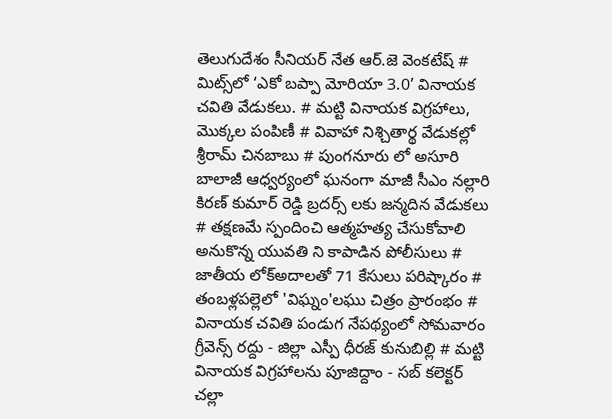తెలుగుదేశం సీనియర్ నేత ఆర్.జె వెంకటేష్ # మిట్స్‌లో ‘ఎకో బప్పా మోరియా 3.0’ వినాయక చవితి వేడుకలు. # మట్టి వినాయక విగ్రహాలు, మొక్కల పంపిణీ # వివాహా నిశ్చితార్థ వేడుకల్లో శ్రీరామ్ చినబాబు # పుంగనూరు లో అసూరి బాలాజీ ఆధ్వర్యంలో ఘనంగా మాజీ సీఎం నల్లారి కిరణ్ కుమార్ రెడ్డి బ్రదర్స్ లకు జన్మదిన వేడుకలు # తక్షణమే స్పందించి ఆత్మహత్య చేసుకోవాలి అనుకొన్న యువతి ని కాపాడిన పోలీసులు # జాతీయ లోక్అదాలతో 71 కేసులు పరిష్కారం # తంబళ్లపల్లెలో 'విఘ్నం'లఘు చిత్రం ప్రారంభం # వినాయక చవితి పండుగ నేపథ్యంలో సోమవారం గ్రీవెన్స్ రద్దు - జిల్లా ఎస్పీ ధీరజ్ కునుబిల్లి # మట్టి వినాయక విగ్రహాలను పూజిద్దాం - సబ్ కలెక్టర్ చల్లా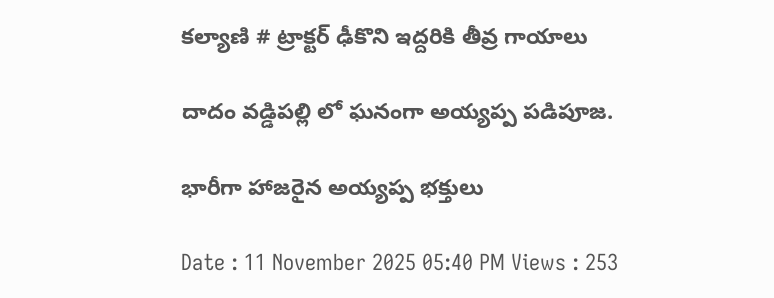కల్యాణి # ట్రాక్టర్ ఢీకొని ఇద్దరికి తీవ్ర గాయాలు

దాదం వడ్డిపల్లి లో ఘనంగా అయ్యప్ప పడిపూజ.

భారీగా హాజరైన అయ్యప్ప భక్తులు

Date : 11 November 2025 05:40 PM Views : 253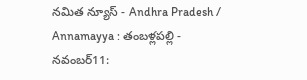నమిత న్యూస్ - Andhra Pradesh / Annamayya : తంబళ్లపల్లి - నవంబర్11: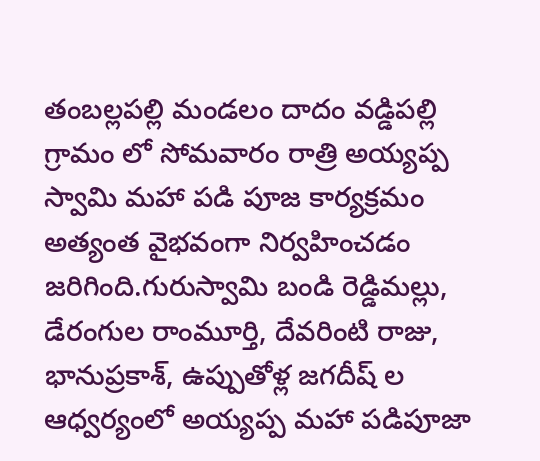తంబల్లపల్లి మండలం దాదం వడ్డిపల్లి గ్రామం లో సోమవారం రాత్రి అయ్యప్ప స్వామి మహా పడి పూజ కార్యక్రమం అత్యంత వైభవంగా నిర్వహించడం జరిగింది.గురుస్వామి బండి రెడ్డిమల్లు, డేరంగుల రాంమూర్తి, దేవరింటి రాజు, భానుప్రకాశ్, ఉప్పుతోళ్ల జగదీష్ ల ఆధ్వర్యంలో అయ్యప్ప మహా పడిపూజా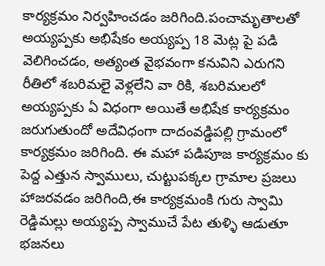కార్యక్రమం నిర్వహించడం జరిగింది.పంచామృతాలతో అయ్యప్పకు అభిషేకం అయ్యప్ప 18 మెట్ల పై పడి వెలిగించడం, అత్యంత వైభవంగా కనువిని ఎరుగని రీతిలో శబరిమలై వెళ్లలేని వా రికి, శబరిమలలో అయ్యప్పకు ఏ విధంగా అయితే అభిషేక కార్యక్రమం జరుగుతుందో అదేవిధంగా దాదంవడ్డిపల్లి గ్రామంలో కార్యక్రమం జరిగింది. ఈ మహా పడిపూజ కార్యక్రమం కు పెద్ద ఎత్తున స్వాములు, చుట్టుపక్కల గ్రామాల ప్రజలు హాజరవడం జరిగింది,ఈ కార్యక్రమంకి గురు స్వామి రెడ్డిమల్లు అయ్యప్ప స్వాముచే పేట తుళ్ళి ఆడుతూ భజనలు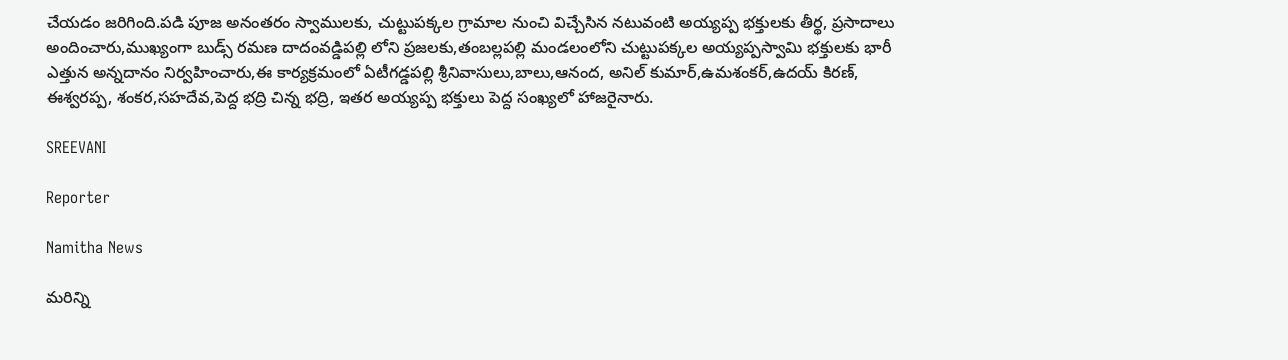చేయడం జరిగింది.పడి పూజ అనంతరం స్వాములకు, చుట్టుపక్కల గ్రామాల నుంచి విచ్చేసిన నటువంటి అయ్యప్ప భక్తులకు తీర్థ, ప్రసాదాలు అందించారు,ముఖ్యంగా బుడ్స్ రమణ దాదంవడ్డిపల్లి లోని ప్రజలకు,తంబల్లపల్లి మండలంలోని చుట్టుపక్కల అయ్యప్పస్వామి భక్తులకు భారీ ఎత్తున అన్నదానం నిర్వహించారు,ఈ కార్యక్రమంలో ఏటీగడ్డపల్లి శ్రీనివాసులు,బాలు,ఆనంద, అనిల్ కుమార్,ఉమశంకర్,ఉదయ్ కిరణ్, ఈశ్వరప్ప, శంకర,సహదేవ,పెద్ద భద్రి చిన్న భద్రి, ఇతర అయ్యప్ప భక్తులు పెద్ద సంఖ్యలో హాజరైనారు.

SREEVANI

Reporter

Namitha News

మరిన్ని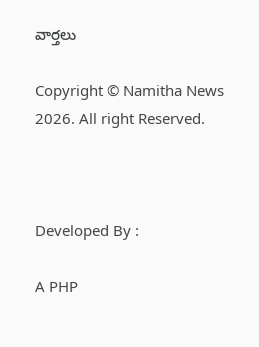వార్తలు

Copyright © Namitha News 2026. All right Reserved.



Developed By :

A PHP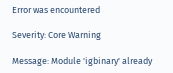Error was encountered

Severity: Core Warning

Message: Module 'igbinary' already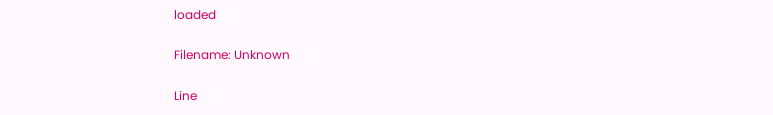loaded

Filename: Unknown

Line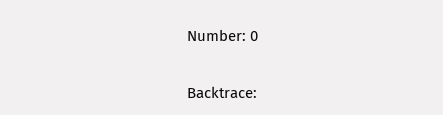Number: 0

Backtrace: